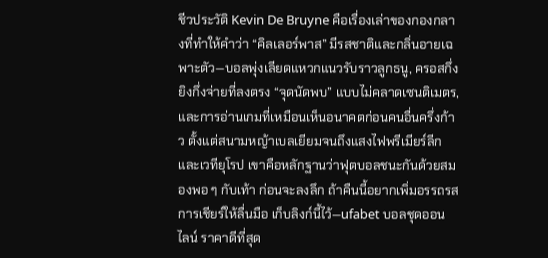ชีวประวัติ Kevin De Bruyne คือเรื่องเล่าของกองกลางที่ทำให้คำว่า “คิลเลอร์พาส” มีรสชาติและกลิ่นอายเฉพาะตัว—บอลพุ่งเลียดแหวกแนวรับราวลูกธนู, ครอสกึ่งยิงกึ่งจ่ายที่ลงตรง “จุดนัดพบ” แบบไม่คลาดเซนติเมตร, และการอ่านเกมที่เหมือนเห็นอนาคตก่อนคนอื่นครึ่งก้าว ตั้งแต่สนามหญ้าเบลเยียมจนถึงแสงไฟพรีเมียร์ลีกและเวทียุโรป เขาคือหลักฐานว่าฟุตบอลชนะกันด้วยสมองพอ ๆ กับเท้า ก่อนจะลงลึก ถ้าคืนนี้อยากเพิ่มอรรถรสการเชียร์ให้ลื่นมือ เก็บลิงก์นี้ไว้—ufabet บอลชุดออนไลน์ ราคาดีที่สุด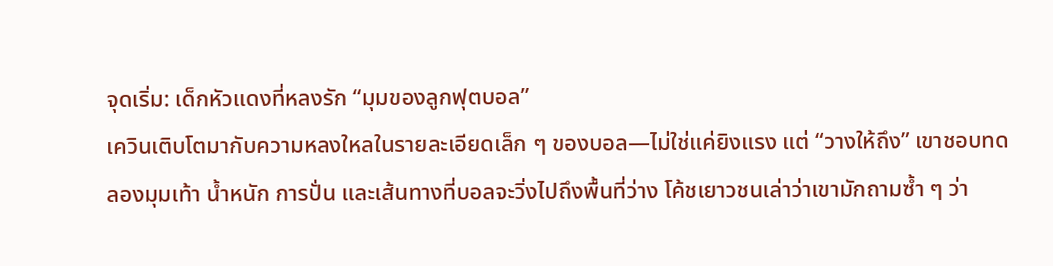จุดเริ่ม: เด็กหัวแดงที่หลงรัก “มุมของลูกฟุตบอล”
เควินเติบโตมากับความหลงใหลในรายละเอียดเล็ก ๆ ของบอล—ไม่ใช่แค่ยิงแรง แต่ “วางให้ถึง” เขาชอบทดลองมุมเท้า น้ำหนัก การปั่น และเส้นทางที่บอลจะวิ่งไปถึงพื้นที่ว่าง โค้ชเยาวชนเล่าว่าเขามักถามซ้ำ ๆ ว่า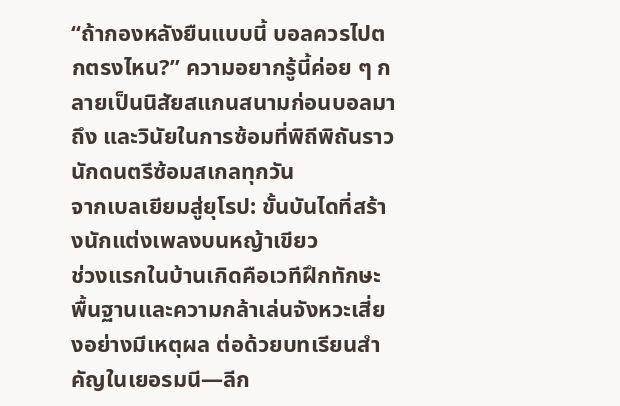“ถ้ากองหลังยืนแบบนี้ บอลควรไปตกตรงไหน?” ความอยากรู้นี้ค่อย ๆ กลายเป็นนิสัยสแกนสนามก่อนบอลมาถึง และวินัยในการซ้อมที่พิถีพิถันราวนักดนตรีซ้อมสเกลทุกวัน
จากเบลเยียมสู่ยุโรป: ขั้นบันไดที่สร้างนักแต่งเพลงบนหญ้าเขียว
ช่วงแรกในบ้านเกิดคือเวทีฝึกทักษะพื้นฐานและความกล้าเล่นจังหวะเสี่ยงอย่างมีเหตุผล ต่อด้วยบทเรียนสำคัญในเยอรมนี—ลีก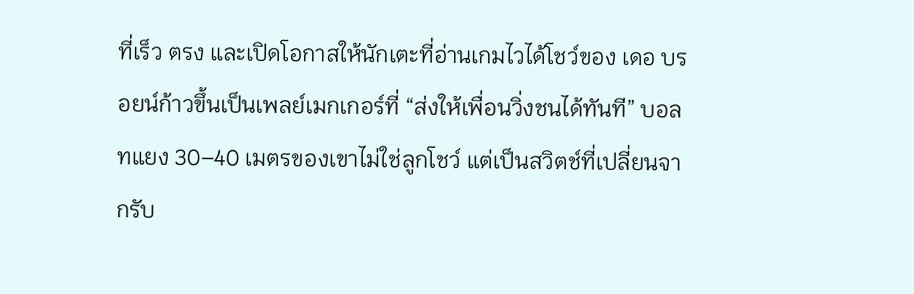ที่เร็ว ตรง และเปิดโอกาสให้นักเตะที่อ่านเกมไวได้โชว์ของ เดอ บรอยน์ก้าวขึ้นเป็นเพลย์เมกเกอร์ที่ “ส่งให้เพื่อนวิ่งชนได้ทันที” บอลทแยง 30–40 เมตรของเขาไม่ใช่ลูกโชว์ แต่เป็นสวิตช์ที่เปลี่ยนจากรับ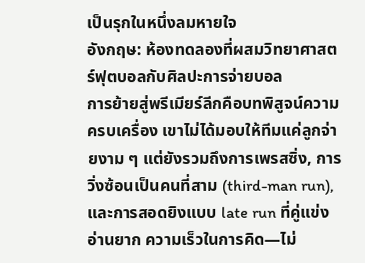เป็นรุกในหนึ่งลมหายใจ
อังกฤษ: ห้องทดลองที่ผสมวิทยาศาสตร์ฟุตบอลกับศิลปะการจ่ายบอล
การย้ายสู่พรีเมียร์ลีกคือบทพิสูจน์ความครบเครื่อง เขาไม่ได้มอบให้ทีมแค่ลูกจ่ายงาม ๆ แต่ยังรวมถึงการเพรสซิ่ง, การวิ่งซ้อนเป็นคนที่สาม (third-man run), และการสอดยิงแบบ late run ที่คู่แข่งอ่านยาก ความเร็วในการคิด—ไม่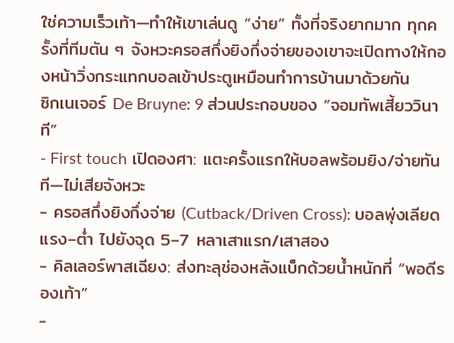ใช่ความเร็วเท้า—ทำให้เขาเล่นดู “ง่าย” ทั้งที่จริงยากมาก ทุกครั้งที่ทีมตัน ๆ จังหวะครอสกึ่งยิงกึ่งจ่ายของเขาจะเปิดทางให้กองหน้าวิ่งกระแทกบอลเข้าประตูเหมือนทำการบ้านมาด้วยกัน
ซิกเนเจอร์ De Bruyne: 9 ส่วนประกอบของ “จอมทัพเสี้ยววินาที”
- First touch เปิดองศา: แตะครั้งแรกให้บอลพร้อมยิง/จ่ายทันที—ไม่เสียจังหวะ
- ครอสกึ่งยิงกึ่งจ่าย (Cutback/Driven Cross): บอลพุ่งเลียดแรง–ต่ำ ไปยังจุด 5–7 หลาเสาแรก/เสาสอง
- คิลเลอร์พาสเฉียง: ส่งทะลุช่องหลังแบ็กด้วยน้ำหนักที่ “พอดีรองเท้า”
-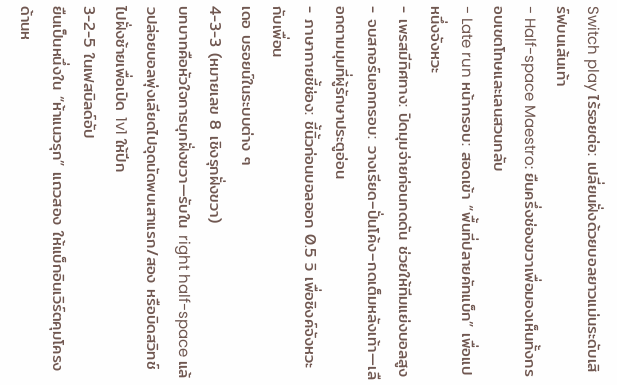Switch play ไร้รอยต่อ: เปลี่ยนฝั่งด้วยบอลยาวแม่นระดับเสิร์ฟบนเส้นเท้า
- Half-space Maestro: ยืนครึ่งช่องขวาเพื่อมองเห็นทั้งกรอบเขตโทษและเลนสวนกลับ
- Late run หน้ากรอบ: สอดเข้า “พื้นที่ปลายคัทแบ็ก” เพื่อแปหนึ่งจังหวะ
- เพรสมีทิศทาง: ปิดมุมจ่ายก่อนกดดัน ช่วยให้ทีมแย่งบอลสูง
- จบสกอร์นอกกรอบ: วางเรียด–ปั่นโค้ง–กดเต็มหลังเท้า—เลือกตามมุมที่ผู้รักษาประตูอ่อน
- ภาษากายชี้ช่อง: ชี้นิ้วก่อนบอลออก 0.5 วิ เพื่อซิงค์จังหวะกับเพื่อน
เดอ บรอยน์ในระบบต่าง ๆ
4-3-3 (หมายเลข 8 เชิงรุกฝั่งขวา)
บทบาทคือหัวใจการบุกฝั่งขวา—รับใน right half-space แล้วปล่อยบอลพุ่งเลียดไปจุดนัดพบเสาแรก/สอง หรือบิดสวิทช์ไปฝั่งซ้ายเพื่อเปิด 1v1 ให้ปีก
3-2-5 ในเฟสบิลด์อัป
ยืนเป็นหนึ่งใน “ห้าแนวรุก” แถวสอง ให้แบ็กอินเวิร์ตคุมโครงด้านห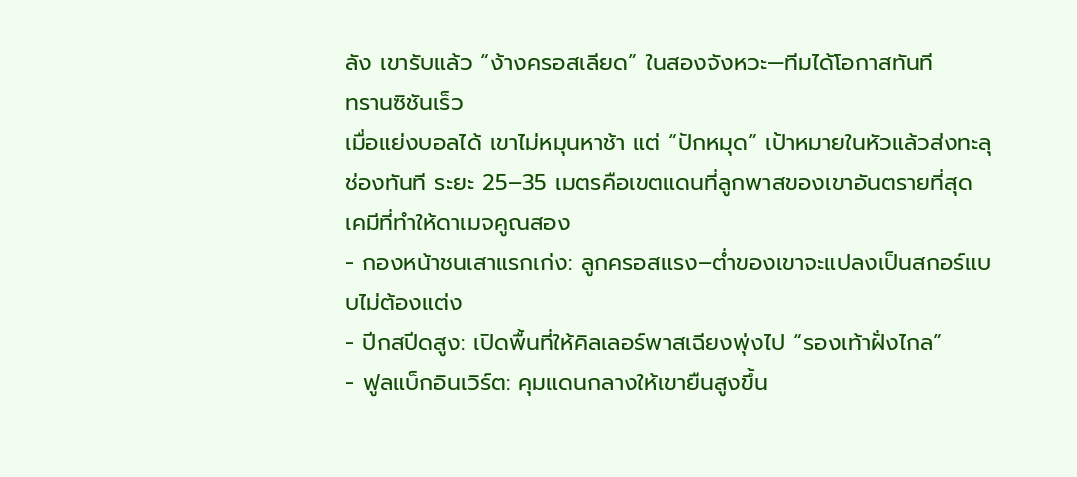ลัง เขารับแล้ว “ง้างครอสเลียด” ในสองจังหวะ—ทีมได้โอกาสทันที
ทรานซิชันเร็ว
เมื่อแย่งบอลได้ เขาไม่หมุนหาช้า แต่ “ปักหมุด” เป้าหมายในหัวแล้วส่งทะลุช่องทันที ระยะ 25–35 เมตรคือเขตแดนที่ลูกพาสของเขาอันตรายที่สุด
เคมีที่ทำให้ดาเมจคูณสอง
- กองหน้าชนเสาแรกเก่ง: ลูกครอสแรง–ต่ำของเขาจะแปลงเป็นสกอร์แบบไม่ต้องแต่ง
- ปีกสปีดสูง: เปิดพื้นที่ให้คิลเลอร์พาสเฉียงพุ่งไป “รองเท้าฝั่งไกล”
- ฟูลแบ็กอินเวิร์ต: คุมแดนกลางให้เขายืนสูงขึ้น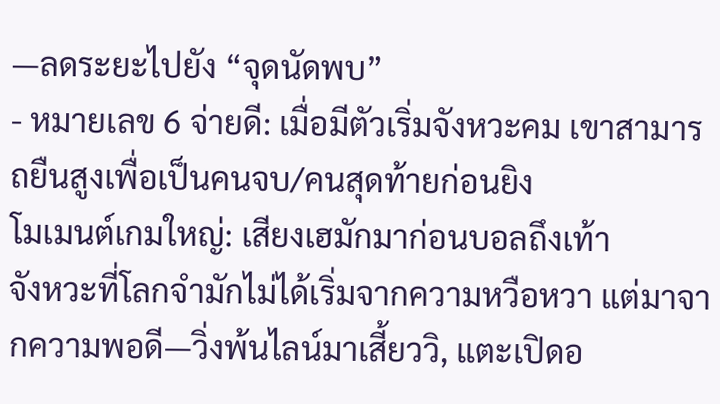—ลดระยะไปยัง “จุดนัดพบ”
- หมายเลข 6 จ่ายดี: เมื่อมีตัวเริ่มจังหวะคม เขาสามารถยืนสูงเพื่อเป็นคนจบ/คนสุดท้ายก่อนยิง
โมเมนต์เกมใหญ่: เสียงเฮมักมาก่อนบอลถึงเท้า
จังหวะที่โลกจำมักไม่ได้เริ่มจากความหวือหวา แต่มาจากความพอดี—วิ่งพ้นไลน์มาเสี้ยววิ, แตะเปิดอ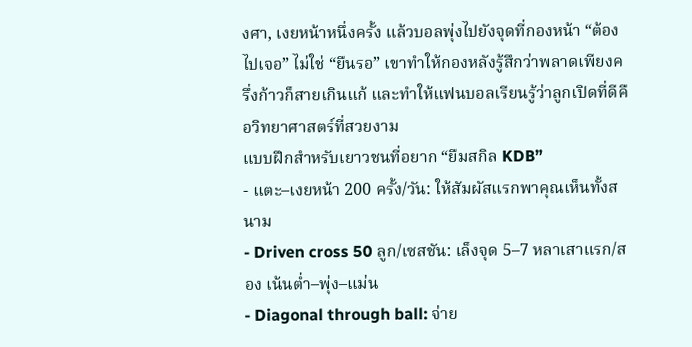งศา, เงยหน้าหนึ่งครั้ง แล้วบอลพุ่งไปยังจุดที่กองหน้า “ต้องไปเจอ” ไม่ใช่ “ยืนรอ” เขาทำให้กองหลังรู้สึกว่าพลาดเพียงครึ่งก้าวก็สายเกินแก้ และทำให้แฟนบอลเรียนรู้ว่าลูกเปิดที่ดีคือวิทยาศาสตร์ที่สวยงาม
แบบฝึกสำหรับเยาวชนที่อยาก “ยืมสกิล KDB”
- แตะ–เงยหน้า 200 ครั้ง/วัน: ให้สัมผัสแรกพาคุณเห็นทั้งสนาม
- Driven cross 50 ลูก/เซสชัน: เล็งจุด 5–7 หลาเสาแรก/สอง เน้นต่ำ–พุ่ง–แม่น
- Diagonal through ball: จ่าย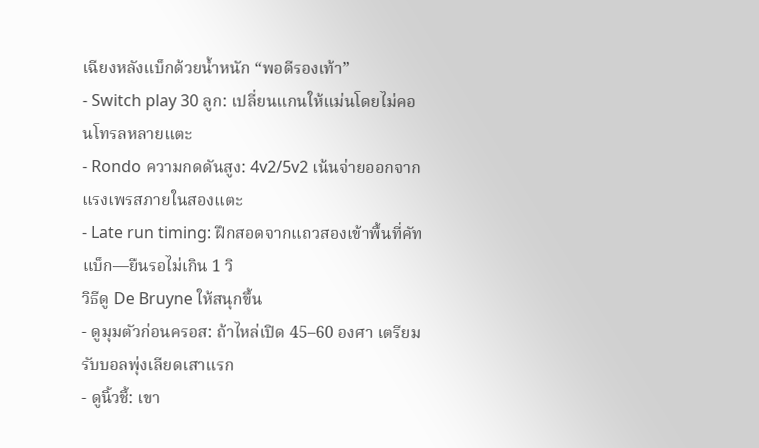เฉียงหลังแบ็กด้วยน้ำหนัก “พอดีรองเท้า”
- Switch play 30 ลูก: เปลี่ยนแกนให้แม่นโดยไม่คอนโทรลหลายแตะ
- Rondo ความกดดันสูง: 4v2/5v2 เน้นจ่ายออกจากแรงเพรสภายในสองแตะ
- Late run timing: ฝึกสอดจากแถวสองเข้าพื้นที่คัทแบ็ก—ยืนรอไม่เกิน 1 วิ
วิธีดู De Bruyne ให้สนุกขึ้น
- ดูมุมตัวก่อนครอส: ถ้าไหล่เปิด 45–60 องศา เตรียมรับบอลพุ่งเลียดเสาแรก
- ดูนิ้วชี้: เขา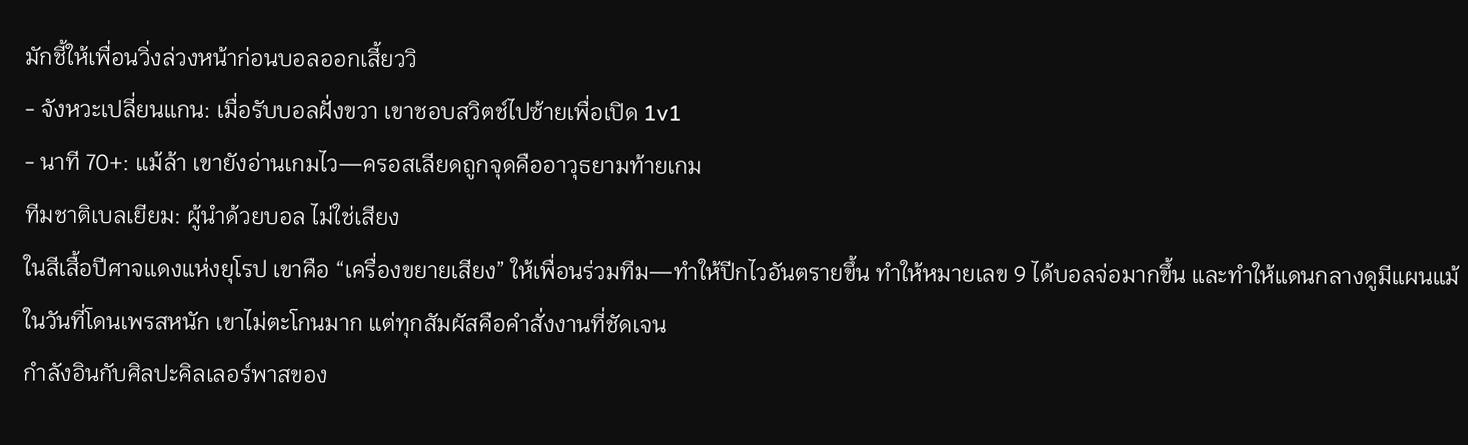มักชี้ให้เพื่อนวิ่งล่วงหน้าก่อนบอลออกเสี้ยววิ
- จังหวะเปลี่ยนแกน: เมื่อรับบอลฝั่งขวา เขาชอบสวิตช์ไปซ้ายเพื่อเปิด 1v1
- นาที 70+: แม้ล้า เขายังอ่านเกมไว—ครอสเลียดถูกจุดคืออาวุธยามท้ายเกม
ทีมชาติเบลเยียม: ผู้นำด้วยบอล ไม่ใช่เสียง
ในสีเสื้อปีศาจแดงแห่งยุโรป เขาคือ “เครื่องขยายเสียง” ให้เพื่อนร่วมทีม—ทำให้ปีกไวอันตรายขึ้น ทำให้หมายเลข 9 ได้บอลจ่อมากขึ้น และทำให้แดนกลางดูมีแผนแม้ในวันที่โดนเพรสหนัก เขาไม่ตะโกนมาก แต่ทุกสัมผัสคือคำสั่งงานที่ชัดเจน
กำลังอินกับศิลปะคิลเลอร์พาสของ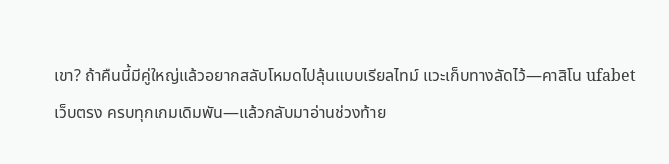เขา? ถ้าคืนนี้มีคู่ใหญ่แล้วอยากสลับโหมดไปลุ้นแบบเรียลไทม์ แวะเก็บทางลัดไว้—คาสิโน ufabet เว็บตรง ครบทุกเกมเดิมพัน—แล้วกลับมาอ่านช่วงท้าย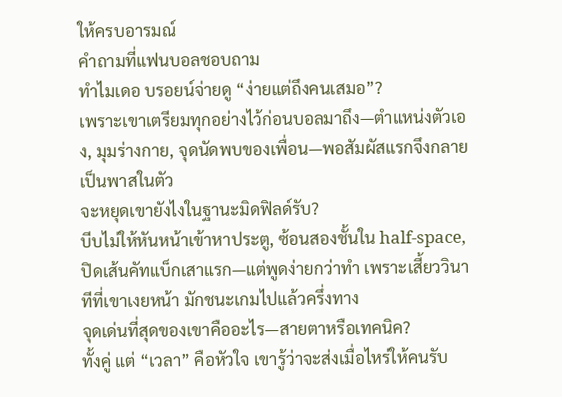ให้ครบอารมณ์
คำถามที่แฟนบอลชอบถาม
ทำไมเดอ บรอยน์จ่ายดู “ง่ายแต่ถึงคนเสมอ”?
เพราะเขาเตรียมทุกอย่างไว้ก่อนบอลมาถึง—ตำแหน่งตัวเอง, มุมร่างกาย, จุดนัดพบของเพื่อน—พอสัมผัสแรกจึงกลายเป็นพาสในตัว
จะหยุดเขายังไงในฐานะมิดฟิลด์รับ?
บีบไม่ให้หันหน้าเข้าหาประตู, ซ้อนสองชั้นใน half-space, ปิดเส้นคัทแบ็กเสาแรก—แต่พูดง่ายกว่าทำ เพราะเสี้ยววินาทีที่เขาเงยหน้า มักชนะเกมไปแล้วครึ่งทาง
จุดเด่นที่สุดของเขาคืออะไร—สายตาหรือเทคนิค?
ทั้งคู่ แต่ “เวลา” คือหัวใจ เขารู้ว่าจะส่งเมื่อไหร่ให้คนรับ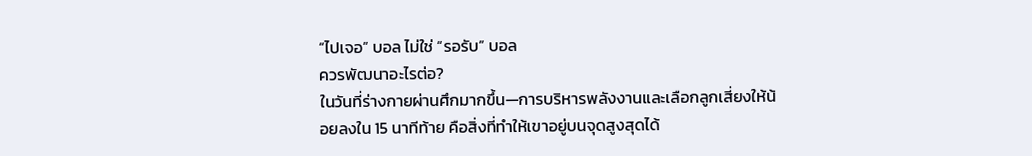“ไปเจอ” บอล ไม่ใช่ “รอรับ” บอล
ควรพัฒนาอะไรต่อ?
ในวันที่ร่างกายผ่านศึกมากขึ้น—การบริหารพลังงานและเลือกลูกเสี่ยงให้น้อยลงใน 15 นาทีท้าย คือสิ่งที่ทำให้เขาอยู่บนจุดสูงสุดได้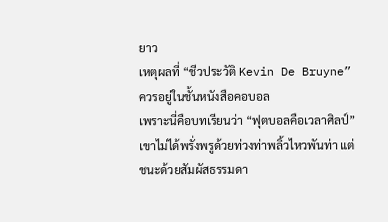ยาว
เหตุผลที่ “ชีวประวัติ Kevin De Bruyne” ควรอยู่ในชั้นหนังสือคอบอล
เพราะนี่คือบทเรียนว่า “ฟุตบอลคือเวลาศิลป์” เขาไม่ได้พรั่งพรูด้วยท่วงท่าพลิ้วไหวพันท่า แต่ชนะด้วยสัมผัสธรรมดา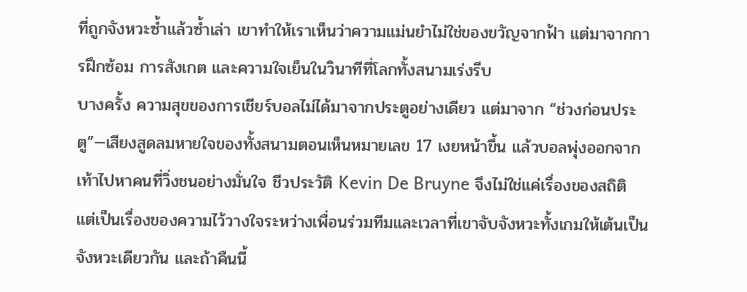ที่ถูกจังหวะซ้ำแล้วซ้ำเล่า เขาทำให้เราเห็นว่าความแม่นยำไม่ใช่ของขวัญจากฟ้า แต่มาจากการฝึกซ้อม การสังเกต และความใจเย็นในวินาทีที่โลกทั้งสนามเร่งรีบ
บางครั้ง ความสุขของการเชียร์บอลไม่ได้มาจากประตูอย่างเดียว แต่มาจาก “ช่วงก่อนประตู”—เสียงสูดลมหายใจของทั้งสนามตอนเห็นหมายเลข 17 เงยหน้าขึ้น แล้วบอลพุ่งออกจากเท้าไปหาคนที่วิ่งชนอย่างมั่นใจ ชีวประวัติ Kevin De Bruyne จึงไม่ใช่แค่เรื่องของสถิติ แต่เป็นเรื่องของความไว้วางใจระหว่างเพื่อนร่วมทีมและเวลาที่เขาจับจังหวะทั้งเกมให้เต้นเป็นจังหวะเดียวกัน และถ้าคืนนี้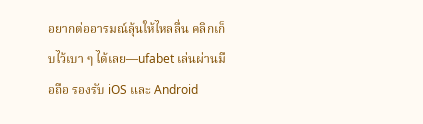อยากต่ออารมณ์ลุ้นให้ไหลลื่น คลิกเก็บไว้เบา ๆ ได้เลย—ufabet เล่นผ่านมือถือ รองรับ iOS และ Android